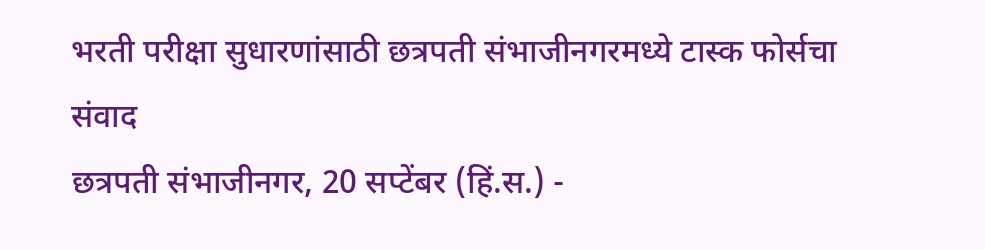भरती परीक्षा सुधारणांसाठी छत्रपती संभाजीनगरमध्ये टास्क फोर्सचा संवाद
छत्रपती संभाजीनगर, 20 सप्टेंबर (हिं.स.) -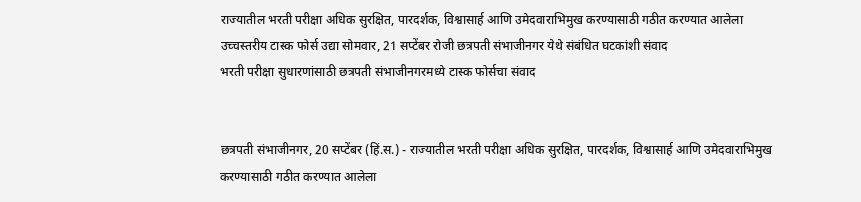राज्यातील भरती परीक्षा अधिक सुरक्षित, पारदर्शक, विश्वासार्ह आणि उमेदवाराभिमुख करण्यासाठी गठीत करण्यात आलेला उच्चस्तरीय टास्क फोर्स उद्या सोमवार, 21 सप्टेंबर रोजी छत्रपती संभाजीनगर येथे संबंधित घटकांशी संवाद
भरती परीक्षा सुधारणांसाठी छत्रपती संभाजीनगरमध्ये टास्क फोर्सचा संवाद


छत्रपती संभाजीनगर, 20 सप्टेंबर (हिं.स.) - राज्यातील भरती परीक्षा अधिक सुरक्षित, पारदर्शक, विश्वासार्ह आणि उमेदवाराभिमुख करण्यासाठी गठीत करण्यात आलेला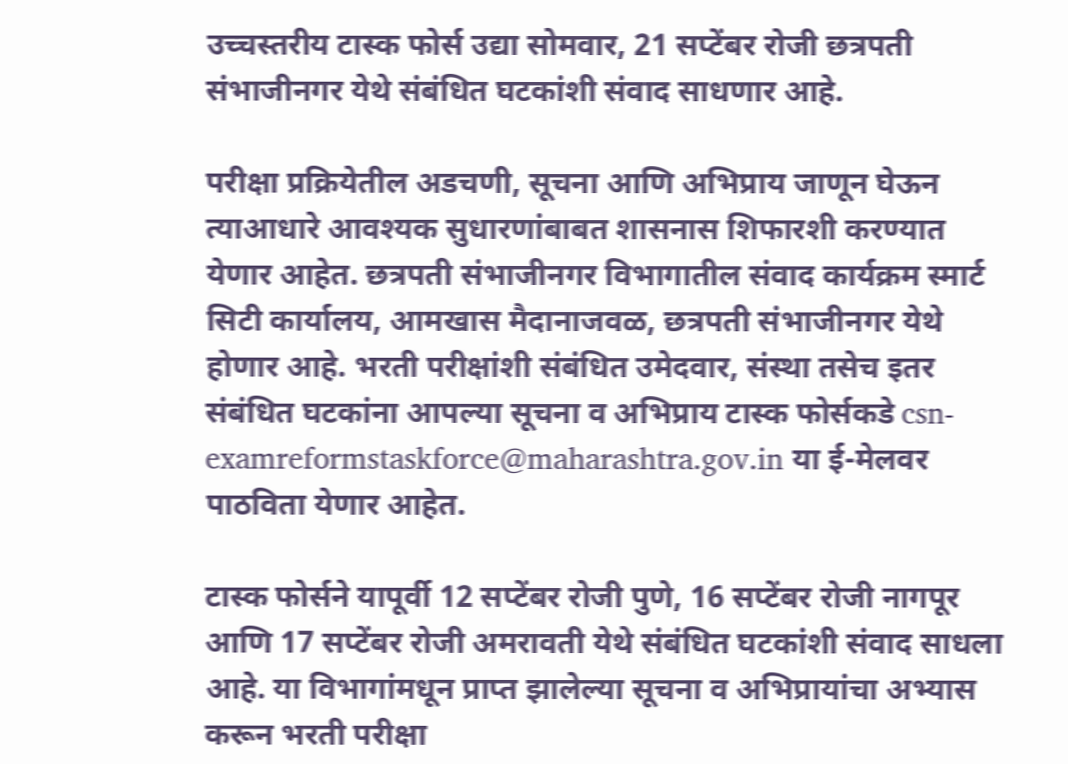उच्चस्तरीय टास्क फोर्स उद्या सोमवार, 21 सप्टेंबर रोजी छत्रपती संभाजीनगर येथे संबंधित घटकांशी संवाद साधणार आहे.

परीक्षा प्रक्रियेतील अडचणी, सूचना आणि अभिप्राय जाणून घेऊन त्याआधारे आवश्यक सुधारणांबाबत शासनास शिफारशी करण्यात येणार आहेत. छत्रपती संभाजीनगर विभागातील संवाद कार्यक्रम स्मार्ट सिटी कार्यालय, आमखास मैदानाजवळ, छत्रपती संभाजीनगर येथे होणार आहे. भरती परीक्षांशी संबंधित उमेदवार, संस्था तसेच इतर संबंधित घटकांना आपल्या सूचना व अभिप्राय टास्क फोर्सकडे csn-examreformstaskforce@maharashtra.gov.in या ई-मेलवर पाठविता येणार आहेत.

टास्क फोर्सने यापूर्वी 12 सप्टेंबर रोजी पुणे, 16 सप्टेंबर रोजी नागपूर आणि 17 सप्टेंबर रोजी अमरावती येथे संबंधित घटकांशी संवाद साधला आहे. या विभागांमधून प्राप्त झालेल्या सूचना व अभिप्रायांचा अभ्यास करून भरती परीक्षा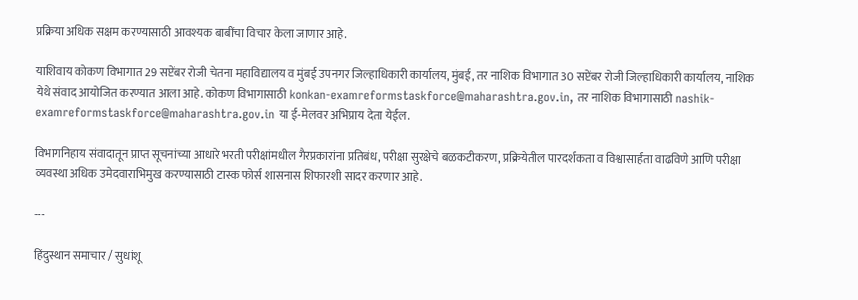प्रक्रिया अधिक सक्षम करण्यासाठी आवश्यक बाबींचा विचार केला जाणार आहे.

याशिवाय कोकण विभागात 29 सप्टेंबर रोजी चेतना महाविद्यालय व मुंबई उपनगर जिल्हाधिकारी कार्यालय, मुंबई, तर नाशिक विभागात 30 सप्टेंबर रोजी जिल्हाधिकारी कार्यालय, नाशिक येथे संवाद आयोजित करण्यात आला आहे. कोकण विभागासाठी konkan-examreformstaskforce@maharashtra.gov.in, तर नाशिक विभागासाठी nashik-examreformstaskforce@maharashtra.gov.in या ई-मेलवर अभिप्राय देता येईल.

विभागनिहाय संवादातून प्राप्त सूचनांच्या आधारे भरती परीक्षांमधील गैरप्रकारांना प्रतिबंध, परीक्षा सुरक्षेचे बळकटीकरण, प्रक्रियेतील पारदर्शकता व विश्वासार्हता वाढविणे आणि परीक्षा व्यवस्था अधिक उमेदवाराभिमुख करण्यासाठी टास्क फोर्स शासनास शिफारशी सादर करणार आहे.

---

हिंदुस्थान समाचार / सुधांशू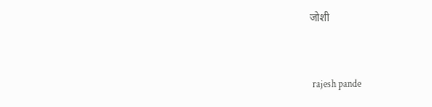जोशी


 rajesh pande